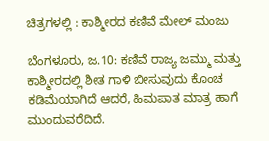ಚಿತ್ರಗಳಲ್ಲಿ : ಕಾಶ್ಮೀರದ ಕಣಿವೆ ಮೇಲ್ ಮಂಜು

ಬೆಂಗಳೂರು, ಜ.10: ಕಣಿವೆ ರಾಜ್ಯ ಜಮ್ಮು ಮತ್ತು ಕಾಶ್ಮೀರದಲ್ಲಿ ಶೀತ ಗಾಳಿ ಬೀಸುವುದು ಕೊಂಚ ಕಡಿಮೆಯಾಗಿದೆ ಆದರೆ, ಹಿಮಪಾತ ಮಾತ್ರ ಹಾಗೆ ಮುಂದುವರೆದಿದೆ.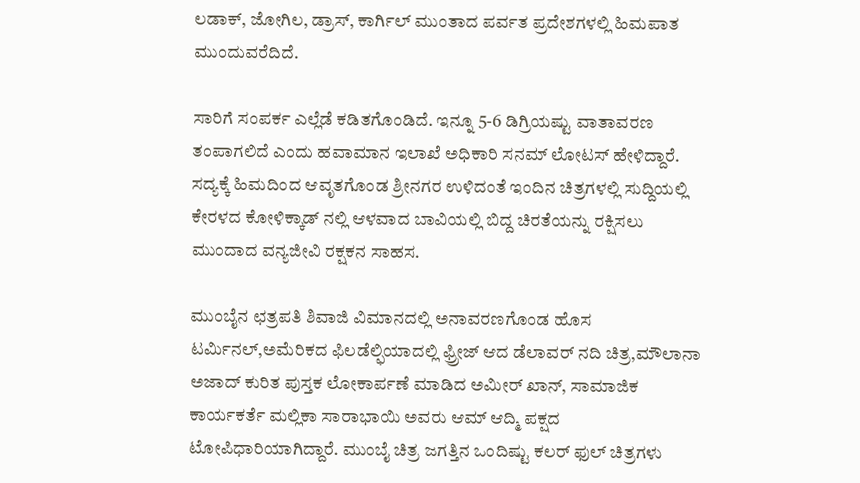ಲಡಾಕ್, ಜೋಗಿಲ, ಡ್ರಾಸ್, ಕಾರ್ಗಿಲ್ ಮುಂತಾದ ಪರ್ವತ ಪ್ರದೇಶಗಳಲ್ಲಿ ಹಿಮಪಾತ ಮುಂದುವರೆದಿದೆ.

ಸಾರಿಗೆ ಸಂಪರ್ಕ ಎಲ್ಲೆಡೆ ಕಡಿತಗೊಂಡಿದೆ. ಇನ್ನೂ 5-6 ಡಿಗ್ರಿಯಷ್ಟು ವಾತಾವರಣ ತಂಪಾಗಲಿದೆ ಎಂದು ಹವಾಮಾನ ಇಲಾಖೆ ಅಧಿಕಾರಿ ಸನಮ್ ಲೋಟಸ್ ಹೇಳಿದ್ದಾರೆ. ಸದ್ಯಕ್ಕೆ ಹಿಮದಿಂದ ಆವೃತಗೊಂಡ ಶ್ರೀನಗರ ಉಳಿದಂತೆ ಇಂದಿನ ಚಿತ್ರಗಳಲ್ಲಿ ಸುದ್ದಿಯಲ್ಲಿ ಕೇರಳದ ಕೋಳಿಕ್ಕಾಡ್ ನಲ್ಲಿ ಆಳವಾದ ಬಾವಿಯಲ್ಲಿ ಬಿದ್ದ ಚಿರತೆಯನ್ನು ರಕ್ಷಿಸಲು ಮುಂದಾದ ವನ್ಯಜೀವಿ ರಕ್ಷಕನ ಸಾಹಸ.

ಮುಂಬೈನ ಛತ್ರಪತಿ ಶಿವಾಜಿ ವಿಮಾನದಲ್ಲಿ ಅನಾವರಣಗೊಂಡ ಹೊಸ ಟರ್ಮಿನಲ್,ಅಮೆರಿಕದ ಫಿಲಡೆಲ್ಫಿಯಾದಲ್ಲಿ ಫ್ರ್ರೀಜ್ ಆದ ಡೆಲಾವರ್ ನದಿ ಚಿತ್ರ,ಮೌಲಾನಾ ಅಜಾದ್ ಕುರಿತ ಪುಸ್ತಕ ಲೋಕಾರ್ಪಣೆ ಮಾಡಿದ ಅಮೀರ್ ಖಾನ್, ಸಾಮಾಜಿಕ ಕಾರ್ಯಕರ್ತೆ ಮಲ್ಲಿಕಾ ಸಾರಾಭಾಯಿ ಅವರು ಆಮ್ ಆದ್ಮಿ ಪಕ್ಷದ ಟೋಪಿಧಾರಿಯಾಗಿದ್ದಾರೆ. ಮುಂಬೈ ಚಿತ್ರ ಜಗತ್ತಿನ ಒಂದಿಷ್ಟು ಕಲರ್ ಫುಲ್ ಚಿತ್ರಗಳು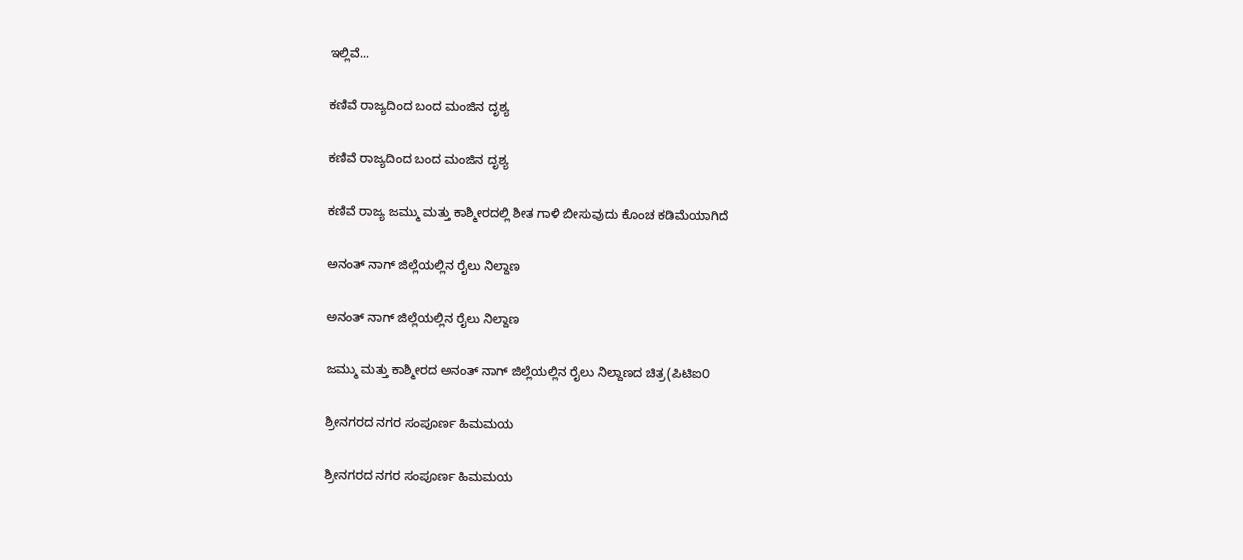ಇಲ್ಲಿವೆ...

ಕಣಿವೆ ರಾಜ್ಯದಿಂದ ಬಂದ ಮಂಜಿನ ದೃಶ್ಯ

ಕಣಿವೆ ರಾಜ್ಯದಿಂದ ಬಂದ ಮಂಜಿನ ದೃಶ್ಯ

ಕಣಿವೆ ರಾಜ್ಯ ಜಮ್ಮು ಮತ್ತು ಕಾಶ್ಮೀರದಲ್ಲಿ ಶೀತ ಗಾಳಿ ಬೀಸುವುದು ಕೊಂಚ ಕಡಿಮೆಯಾಗಿದೆ

ಅನಂತ್ ನಾಗ್ ಜಿಲ್ಲೆಯಲ್ಲಿನ ರೈಲು ನಿಲ್ದಾಣ

ಅನಂತ್ ನಾಗ್ ಜಿಲ್ಲೆಯಲ್ಲಿನ ರೈಲು ನಿಲ್ದಾಣ

ಜಮ್ಮು ಮತ್ತು ಕಾಶ್ಮೀರದ ಅನಂತ್ ನಾಗ್ ಜಿಲ್ಲೆಯಲ್ಲಿನ ರೈಲು ನಿಲ್ದಾಣದ ಚಿತ್ರ(ಪಿಟಿಐ೦

ಶ್ರೀನಗರದ ನಗರ ಸಂಪೂರ್ಣ ಹಿಮಮಯ

ಶ್ರೀನಗರದ ನಗರ ಸಂಪೂರ್ಣ ಹಿಮಮಯ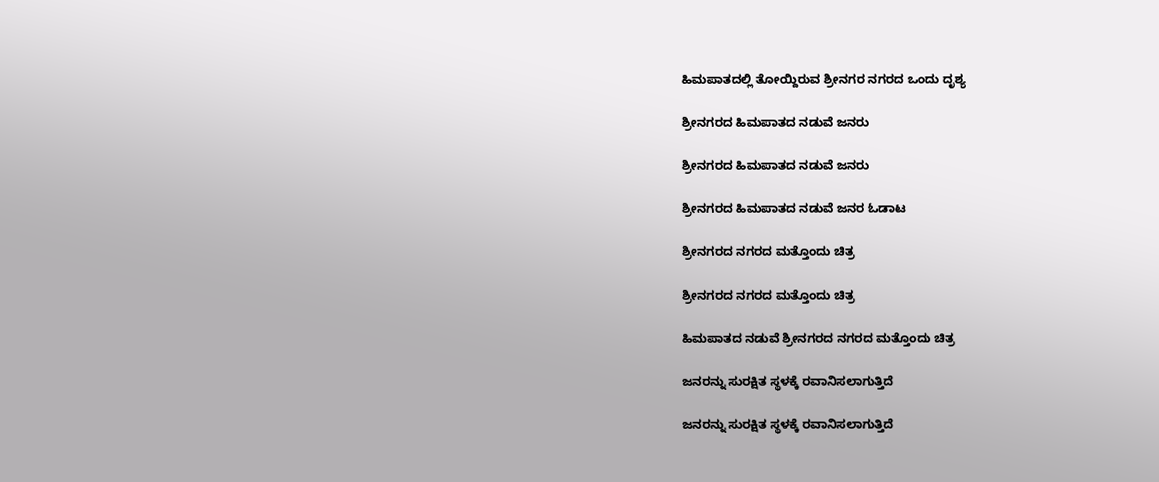ಹಿಮಪಾತದಲ್ಲಿ ತೋಯ್ದಿರುವ ಶ್ರೀನಗರ ನಗರದ ಒಂದು ದೃಶ್ಯ

ಶ್ರೀನಗರದ ಹಿಮಪಾತದ ನಡುವೆ ಜನರು

ಶ್ರೀನಗರದ ಹಿಮಪಾತದ ನಡುವೆ ಜನರು

ಶ್ರೀನಗರದ ಹಿಮಪಾತದ ನಡುವೆ ಜನರ ಓಡಾಟ

ಶ್ರೀನಗರದ ನಗರದ ಮತ್ತೊಂದು ಚಿತ್ರ

ಶ್ರೀನಗರದ ನಗರದ ಮತ್ತೊಂದು ಚಿತ್ರ

ಹಿಮಪಾತದ ನಡುವೆ ಶ್ರೀನಗರದ ನಗರದ ಮತ್ತೊಂದು ಚಿತ್ರ

ಜನರನ್ನು ಸುರಕ್ಷಿತ ಸ್ಥಳಕ್ಕೆ ರವಾನಿಸಲಾಗುತ್ತಿದೆ

ಜನರನ್ನು ಸುರಕ್ಷಿತ ಸ್ಥಳಕ್ಕೆ ರವಾನಿಸಲಾಗುತ್ತಿದೆ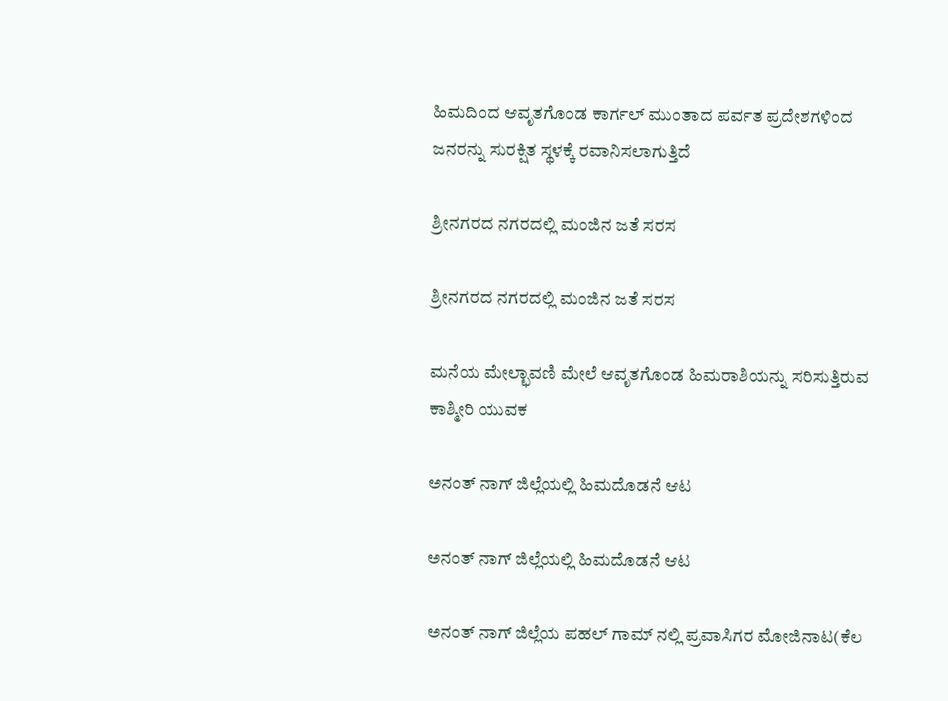ಹಿಮದಿಂದ ಆವೃತಗೊಂಡ ಕಾರ್ಗಲ್ ಮುಂತಾದ ಪರ್ವತ ಪ್ರದೇಶಗಳಿಂದ ಜನರನ್ನು ಸುರಕ್ಷಿತ ಸ್ಥಳಕ್ಕೆ ರವಾನಿಸಲಾಗುತ್ತಿದೆ

ಶ್ರೀನಗರದ ನಗರದಲ್ಲಿ ಮಂಜಿನ ಜತೆ ಸರಸ

ಶ್ರೀನಗರದ ನಗರದಲ್ಲಿ ಮಂಜಿನ ಜತೆ ಸರಸ

ಮನೆಯ ಮೇಲ್ಛಾವಣಿ ಮೇಲೆ ಆವೃತಗೊಂಡ ಹಿಮರಾಶಿಯನ್ನು ಸರಿಸುತ್ತಿರುವ ಕಾಶ್ಮೀರಿ ಯುವಕ

ಅನಂತ್ ನಾಗ್ ಜಿಲ್ಲೆಯಲ್ಲಿ ಹಿಮದೊಡನೆ ಆಟ

ಅನಂತ್ ನಾಗ್ ಜಿಲ್ಲೆಯಲ್ಲಿ ಹಿಮದೊಡನೆ ಆಟ

ಅನಂತ್ ನಾಗ್ ಜಿಲ್ಲೆಯ ಪಹಲ್ ಗಾಮ್ ನಲ್ಲಿ ಪ್ರವಾಸಿಗರ ಮೋಜಿನಾಟ(ಕೆಲ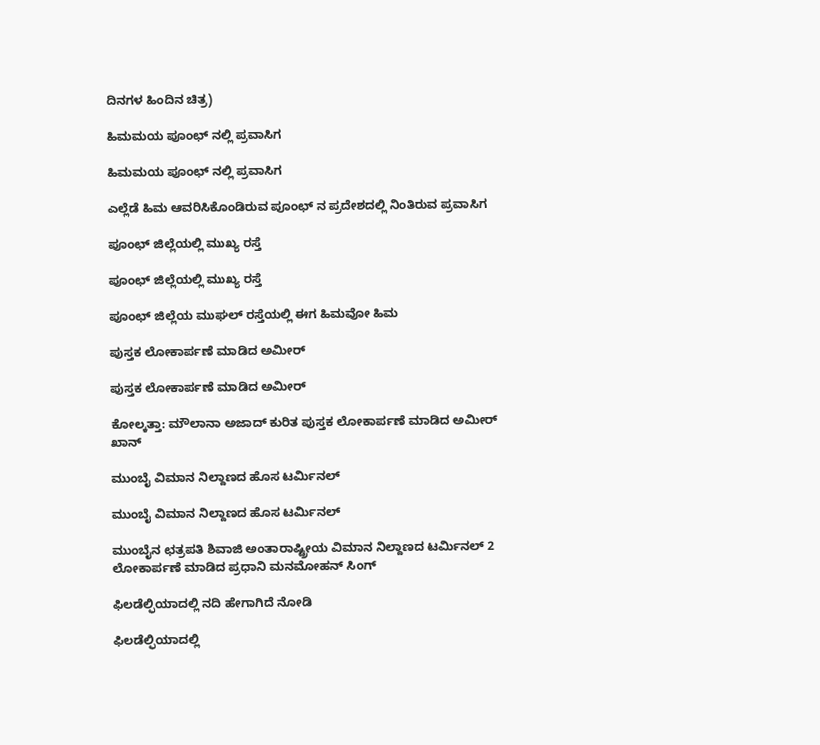ದಿನಗಳ ಹಿಂದಿನ ಚಿತ್ರ)

ಹಿಮಮಯ ಪೂಂಛ್ ನಲ್ಲಿ ಪ್ರವಾಸಿಗ

ಹಿಮಮಯ ಪೂಂಛ್ ನಲ್ಲಿ ಪ್ರವಾಸಿಗ

ಎಲ್ಲೆಡೆ ಹಿಮ ಆವರಿಸಿಕೊಂಡಿರುವ ಪೂಂಛ್ ನ ಪ್ರದೇಶದಲ್ಲಿ ನಿಂತಿರುವ ಪ್ರವಾಸಿಗ

ಪೂಂಛ್ ಜಿಲ್ಲೆಯಲ್ಲಿ ಮುಖ್ಯ ರಸ್ತೆ

ಪೂಂಛ್ ಜಿಲ್ಲೆಯಲ್ಲಿ ಮುಖ್ಯ ರಸ್ತೆ

ಪೂಂಛ್ ಜಿಲ್ಲೆಯ ಮುಘಲ್ ರಸ್ತೆಯಲ್ಲಿ ಈಗ ಹಿಮವೋ ಹಿಮ

ಪುಸ್ತಕ ಲೋಕಾರ್ಪಣೆ ಮಾಡಿದ ಅಮೀರ್

ಪುಸ್ತಕ ಲೋಕಾರ್ಪಣೆ ಮಾಡಿದ ಅಮೀರ್

ಕೋಲ್ಕತ್ತಾ: ಮೌಲಾನಾ ಅಜಾದ್ ಕುರಿತ ಪುಸ್ತಕ ಲೋಕಾರ್ಪಣೆ ಮಾಡಿದ ಅಮೀರ್ ಖಾನ್

ಮುಂಬೈ ವಿಮಾನ ನಿಲ್ದಾಣದ ಹೊಸ ಟರ್ಮಿನಲ್

ಮುಂಬೈ ವಿಮಾನ ನಿಲ್ದಾಣದ ಹೊಸ ಟರ್ಮಿನಲ್

ಮುಂಬೈನ ಛತ್ರಪತಿ ಶಿವಾಜಿ ಅಂತಾರಾಷ್ಟ್ರೀಯ ವಿಮಾನ ನಿಲ್ದಾಣದ ಟರ್ಮಿನಲ್ 2 ಲೋಕಾರ್ಪಣೆ ಮಾಡಿದ ಪ್ರಧಾನಿ ಮನಮೋಹನ್ ಸಿಂಗ್

ಫಿಲಡೆಲ್ಫಿಯಾದಲ್ಲಿ ನದಿ ಹೇಗಾಗಿದೆ ನೋಡಿ

ಫಿಲಡೆಲ್ಫಿಯಾದಲ್ಲಿ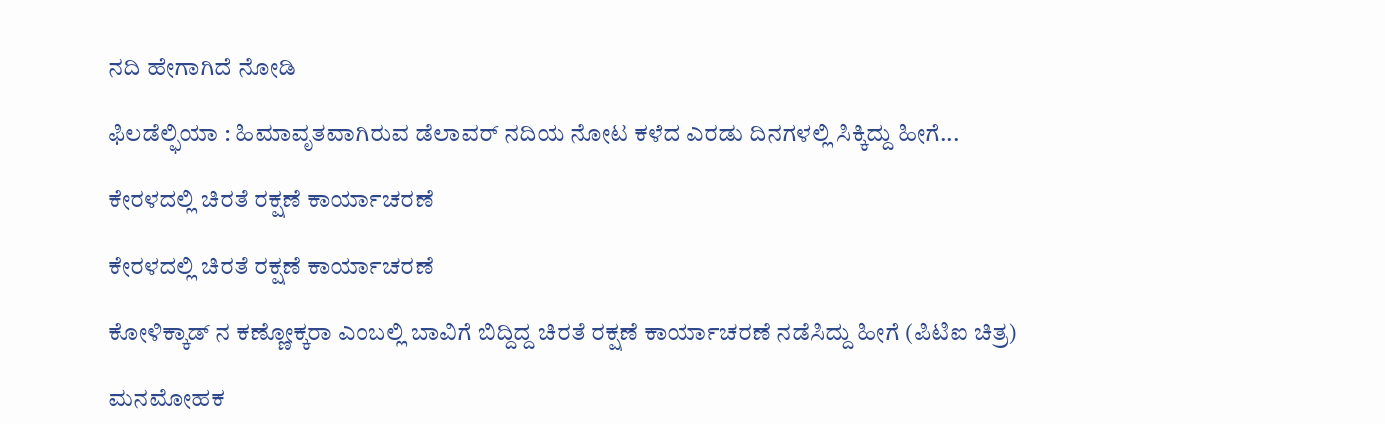ನದಿ ಹೇಗಾಗಿದೆ ನೋಡಿ

ಫಿಲಡೆಲ್ಫಿಯಾ : ಹಿಮಾವೃತವಾಗಿರುವ ಡೆಲಾವರ್ ನದಿಯ ನೋಟ ಕಳೆದ ಎರಡು ದಿನಗಳಲ್ಲಿ ಸಿಕ್ಕಿದ್ದು ಹೀಗೆ...

ಕೇರಳದಲ್ಲಿ ಚಿರತೆ ರಕ್ಷಣೆ ಕಾರ್ಯಾಚರಣೆ

ಕೇರಳದಲ್ಲಿ ಚಿರತೆ ರಕ್ಷಣೆ ಕಾರ್ಯಾಚರಣೆ

ಕೋಳಿಕ್ಕಾಡ್ ನ ಕಣ್ಣೋಕ್ಕರಾ ಎಂಬಲ್ಲಿ ಬಾವಿಗೆ ಬಿದ್ದಿದ್ದ ಚಿರತೆ ರಕ್ಷಣೆ ಕಾರ್ಯಾಚರಣೆ ನಡೆಸಿದ್ದು ಹೀಗೆ (ಪಿಟಿಐ ಚಿತ್ರ)

ಮನಮೋಹಕ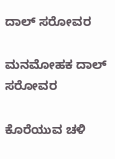ದಾಲ್ ಸರೋವರ

ಮನಮೋಹಕ ದಾಲ್ ಸರೋವರ

ಕೊರೆಯುವ ಚಳಿ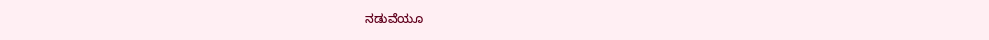ನಡುವೆಯೂ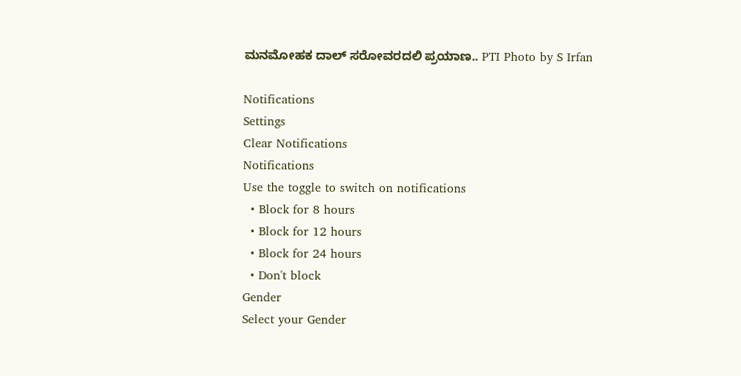ಮನಮೋಹಕ ದಾಲ್ ಸರೋವರದಲಿ ಪ್ರಯಾಣ.. PTI Photo by S Irfan

Notifications
Settings
Clear Notifications
Notifications
Use the toggle to switch on notifications
  • Block for 8 hours
  • Block for 12 hours
  • Block for 24 hours
  • Don't block
Gender
Select your Gender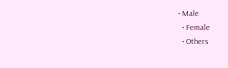• Male
  • Female
  • Others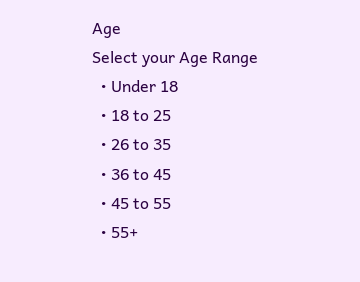Age
Select your Age Range
  • Under 18
  • 18 to 25
  • 26 to 35
  • 36 to 45
  • 45 to 55
  • 55+